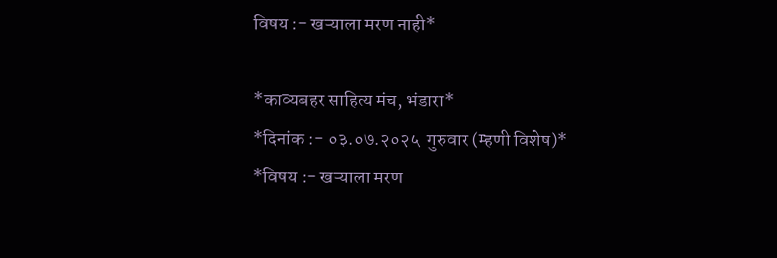विषय :- खऱ्याला मरण नाही*

*काव्यबहर साहित्य मंच, भंडारा*
*दिनांक :- ०३.०७.२०२५  गुरुवार (म्हणी विशेष)*
*विषय :- खऱ्याला मरण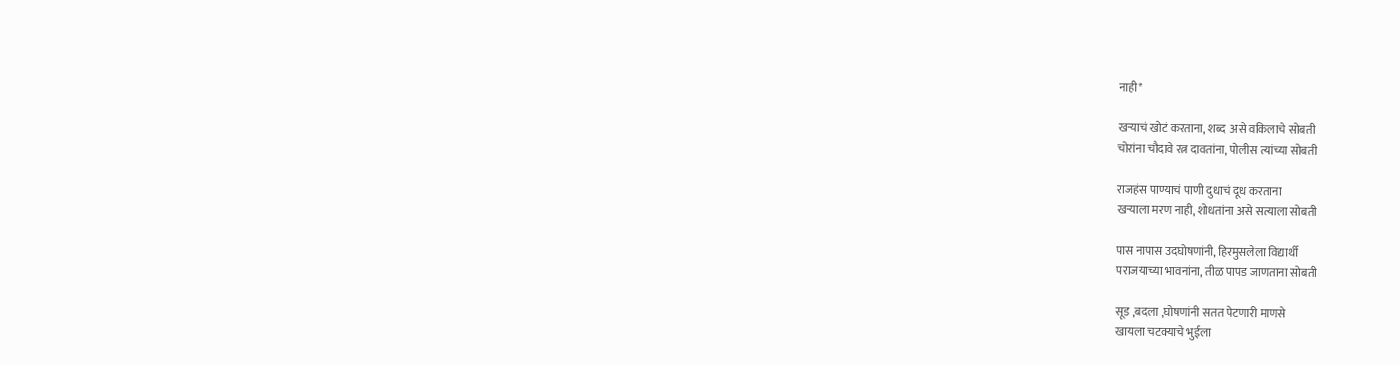नाही*

खऱ्याचं खोटं करताना, शब्द  असे वकिलाचे सोबती
चोरांना चौदावे रत्न दावतांना, पोलीस त्यांच्या सोबती

राजहंस पाण्याचं पाणी दुधाचं दूध करताना
खऱ्याला मरण नाही, शोधतांना असे सत्याला सोबती

पास नापास उदघोषणांनी, हिरमुसलेला विद्यार्थी
पराजयाच्या भावनांना, तीळ पापड जाणताना सोबती

सूड ,बदला ,घोषणांनी सतत पेटणारी माणसे
खायला चटक्याचे भुईला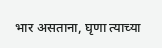भार असताना, घृणा त्याच्या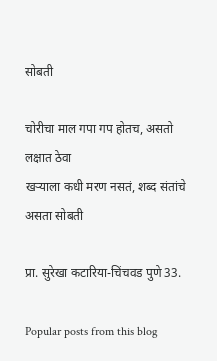सोबती

चोरीचा माल गपा गप होतच, असतो लक्षात ठेवा
खर्‍याला कधी मरण नसतं, शब्द संतांचे असता सोबती

प्रा. सुरेखा कटारिया-चिंचवड पुणे 33.

Popular posts from this blog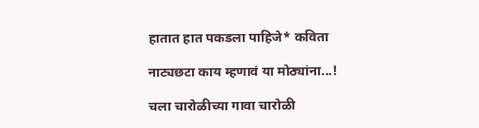हातात हात पकडला पाहिजे* कविता

नाट्यछटा काय म्हणावं या मोठ्यांना...!

चला चारोळीच्या गावा चारोळी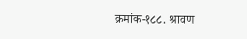क्रमांक-१८८. श्रावण